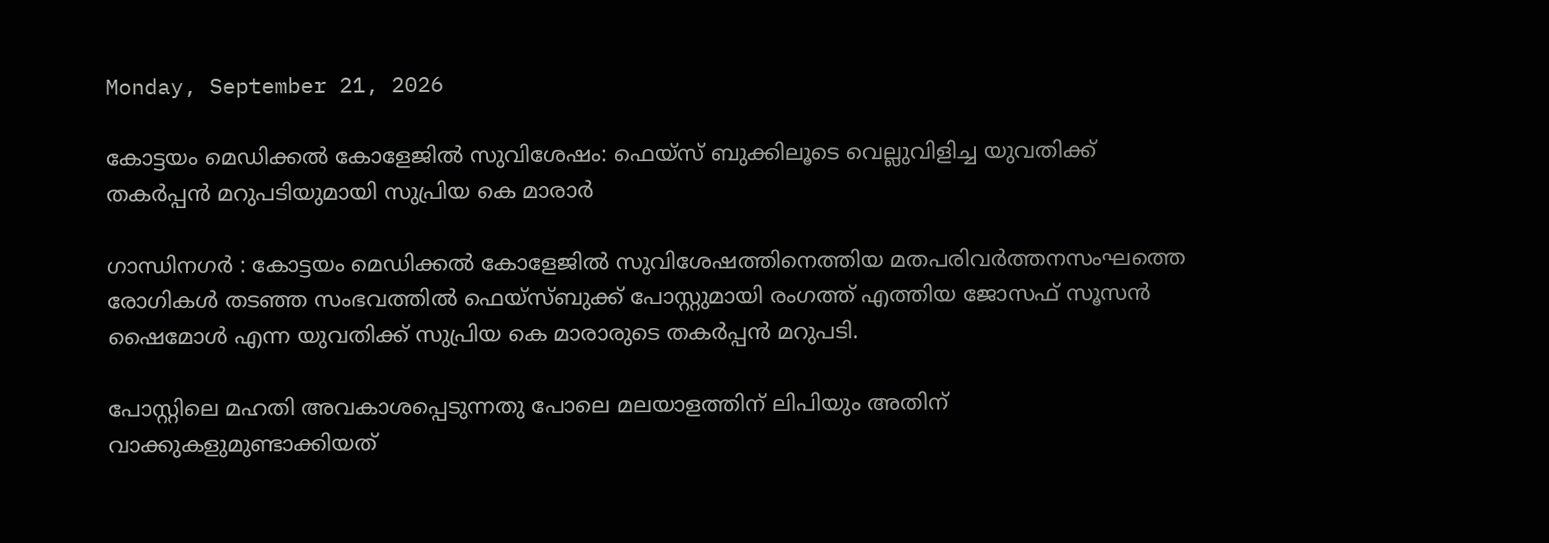Monday, September 21, 2026

കോട്ടയം മെഡിക്കല്‍ കോളേജില്‍ സുവിശേഷം: ഫെയ്‌സ് ബുക്കിലൂടെ വെല്ലുവിളിച്ച യുവതിക്ക് തകര്‍പ്പന്‍ മറുപടിയുമായി സുപ്രിയ കെ മാരാര്‍

ഗാന്ധിനഗര്‍ : കോട്ടയം മെഡിക്കല്‍ കോളേജില്‍ സുവിശേഷത്തിനെത്തിയ മതപരിവര്‍ത്തനസംഘത്തെ രോഗികള്‍ തടഞ്ഞ സംഭവത്തില്‍ ഫെയ്‌സ്ബുക്ക് പോസ്റ്റുമായി രംഗത്ത് എത്തിയ ജോസഫ് സൂസന്‍ ഷൈമോള്‍ എന്ന യുവതിക്ക് സുപ്രിയ കെ മാരാരുടെ തകര്‍പ്പന്‍ മറുപടി.

പോസ്റ്റിലെ മഹതി അവകാശപ്പെടുന്നതു പോലെ മലയാളത്തിന് ലിപിയും അതിന് വാക്കുകളുമുണ്ടാക്കിയത്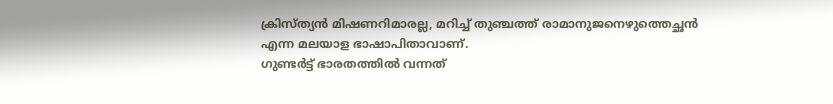ക്രിസ്ത്യന്‍ മിഷണറിമാരല്ല, മറിച്ച് തുഞ്ചത്ത് രാമാനുജനെഴുത്തെച്ഛന്‍ എന്ന മലയാള ഭാഷാപിതാവാണ്.
ഗുണ്ടര്‍ട്ട് ഭാരതത്തില്‍ വന്നത്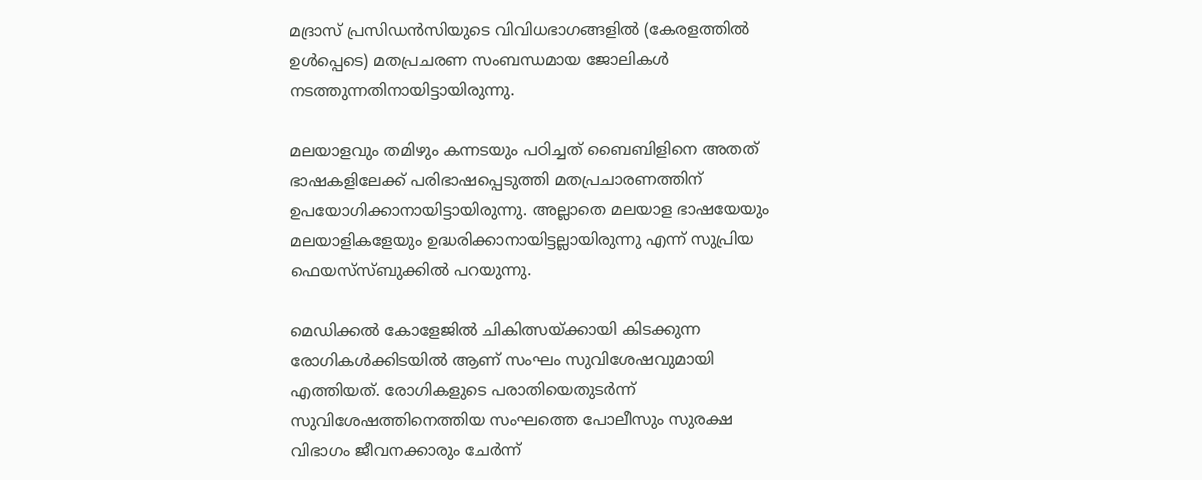മദ്രാസ് പ്രസിഡന്‍സിയുടെ വിവിധഭാഗങ്ങളില്‍ (കേരളത്തില്‍ ഉള്‍പ്പെടെ) മതപ്രചരണ സംബന്ധമായ ജോലികള്‍ നടത്തുന്നതിനായിട്ടായിരുന്നു.

മലയാളവും തമിഴും കന്നടയും പഠിച്ചത് ബൈബിളിനെ അതത് ഭാഷകളിലേക്ക് പരിഭാഷപ്പെടുത്തി മതപ്രചാരണത്തിന് ഉപയോഗിക്കാനായിട്ടായിരുന്നു. അല്ലാതെ മലയാള ഭാഷയേയും മലയാളികളേയും ഉദ്ധരിക്കാനായിട്ടല്ലായിരുന്നു എന്ന് സുപ്രിയ ഫെയസ്‌സ്ബുക്കില്‍ പറയുന്നു.

മെഡിക്കല്‍ കോളേജില്‍ ചികിത്സയ്ക്കായി കിടക്കുന്ന രോഗികള്‍ക്കിടയില്‍ ആണ് സംഘം സുവിശേഷവുമായി എത്തിയത്. രോഗികളുടെ പരാതിയെതുടര്‍ന്ന് സുവിശേഷത്തിനെത്തിയ സംഘത്തെ പോലീസും സുരക്ഷ വിഭാഗം ജീവനക്കാരും ചേര്‍ന്ന്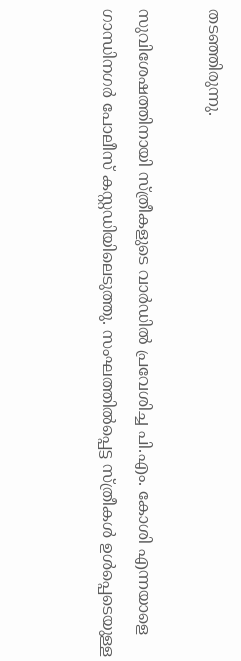തടഞ്ഞിരുന്നു.

സുവിശേഷത്തിനായി സ്ത്രീകളുടെ വാര്‍ഡില്‍ പ്രവേശിച്ച പി.എം. കോശി എന്നയാളെ ഗാന്ധിനഗര്‍ പോലീസ് കസ്റ്റഡിയിലെടുത്തു. സംഘത്തില്‍പ്പെട്ട സ്ത്രീകള്‍ ഉള്‍പ്പെടെയുള്ള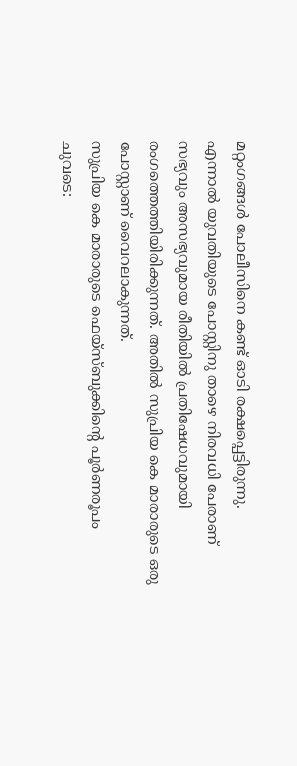മറ്റംഗങ്ങള്‍ പോലീസിനെ കണ്ട് ഓടി രക്ഷപ്പെട്ടിരുന്നു.
എന്നാല്‍ യുവതിയുടെ പോസ്റ്റിനു താഴെ നിരവധി പേരാണ് സഭ്യവും അസഭ്യവുമായ രീതിയില്‍ പ്രതിഷേധവുമായി രംഗത്തെത്തിയിരിക്കുന്നത്. അതില്‍ സുപ്രിയ കെ മാരാരുടെ ഒരു പോസ്റ്റാണ് വൈറലാകുന്നത്.
സുപ്രിയ കെ മാരാരുടെ ഫെയ്‌സ്ബുക്കിന്റെ പൂര്‍ണരൂപം ചുവടെ: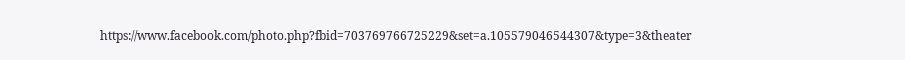https://www.facebook.com/photo.php?fbid=703769766725229&set=a.105579046544307&type=3&theater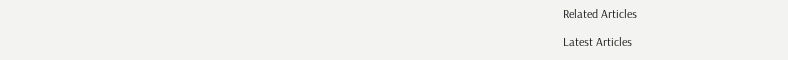Related Articles

Latest Articles